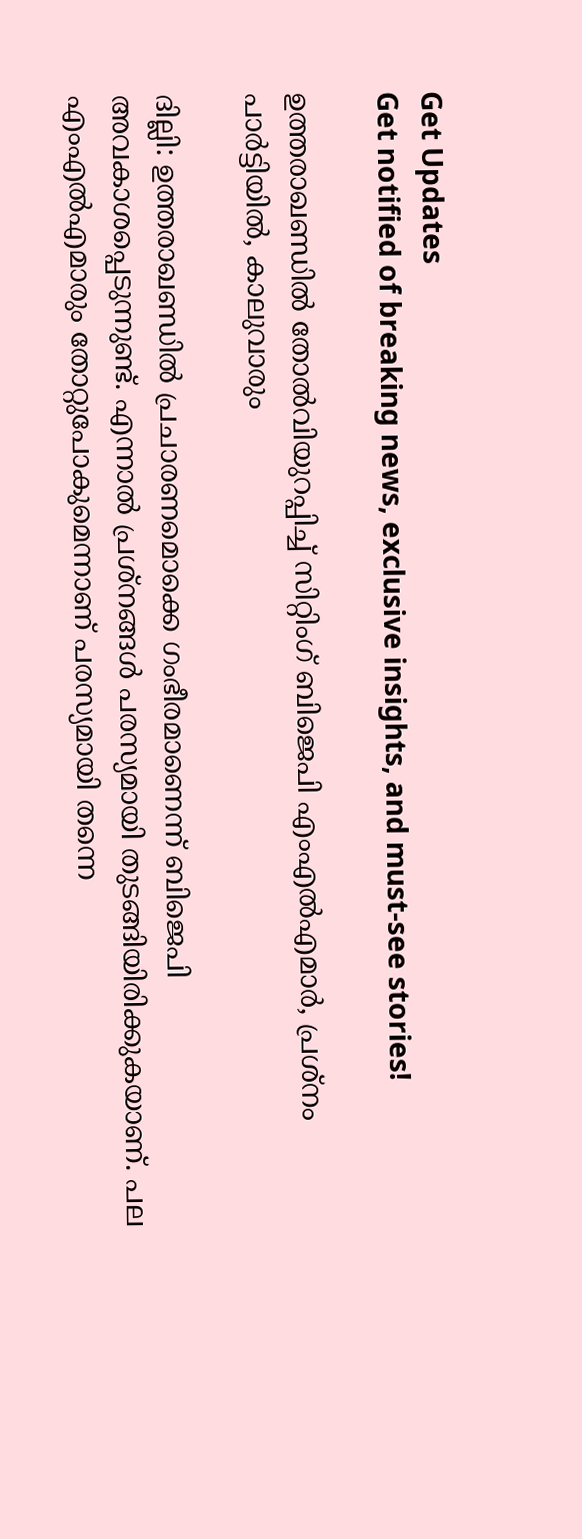Get Updates
Get notified of breaking news, exclusive insights, and must-see stories!

ഉത്തരാഖണ്ഡില്‍ തോല്‍വിയുറപ്പിച്ച് സിറ്റിംഗ് ബിജെപി എംഎല്‍എമാര്‍, പ്രശ്‌നം പാര്‍ട്ടിയില്‍, കാലുവാരും

ദില്ലി: ഉത്തരാഖണ്ഡില്‍ പ്രചാരണമൊക്കെ ഗംഭീരമാണെന്ന് ബിജെപി അവകാശപ്പെടുന്നുണ്ട്. എന്നാല്‍ പ്രശ്‌നങ്ങള്‍ പരസ്യമായി തുടങ്ങിയിരിക്കുകയാണ്. പല എംഎല്‍എമാരും തോറ്റുപോകുമെന്നാണ് പരസ്യമായി തന്നെ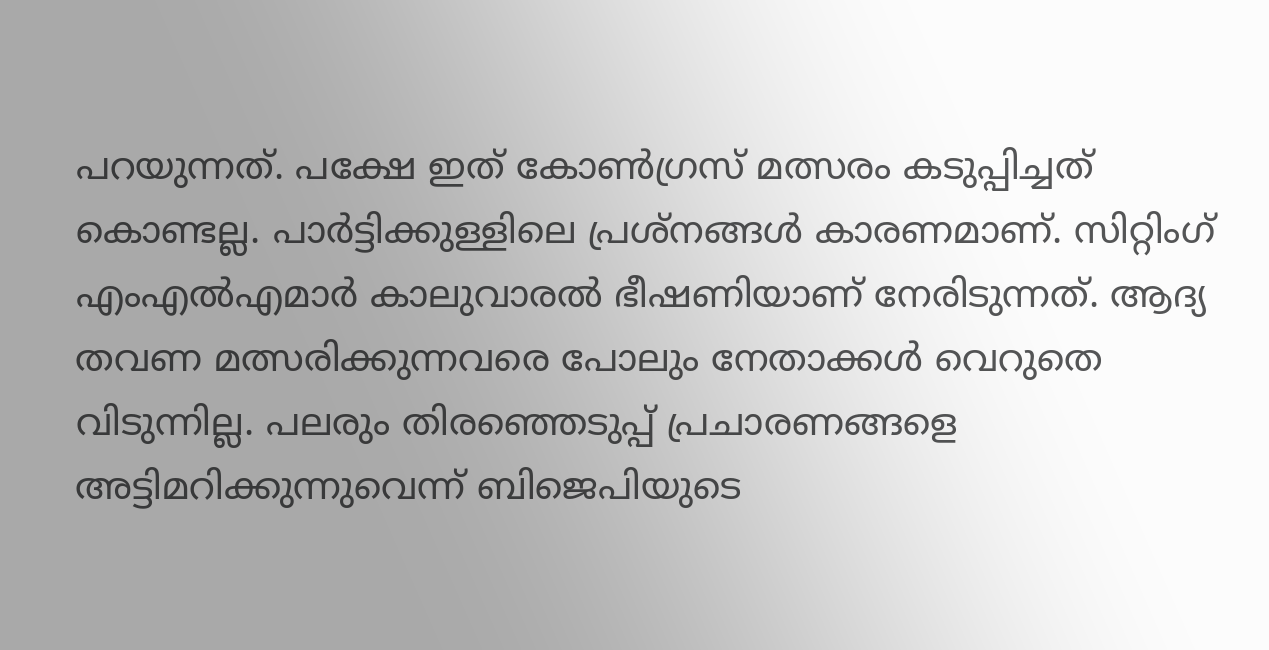പറയുന്നത്. പക്ഷേ ഇത് കോണ്‍ഗ്രസ് മത്സരം കടുപ്പിച്ചത് കൊണ്ടല്ല. പാര്‍ട്ടിക്കുള്ളിലെ പ്രശ്‌നങ്ങള്‍ കാരണമാണ്. സിറ്റിംഗ് എംഎല്‍എമാര്‍ കാലുവാരല്‍ ഭീഷണിയാണ് നേരിടുന്നത്. ആദ്യ തവണ മത്സരിക്കുന്നവരെ പോലും നേതാക്കള്‍ വെറുതെ വിടുന്നില്ല. പലരും തിരഞ്ഞെടുപ്പ് പ്രചാരണങ്ങളെ അട്ടിമറിക്കുന്നുവെന്ന് ബിജെപിയുടെ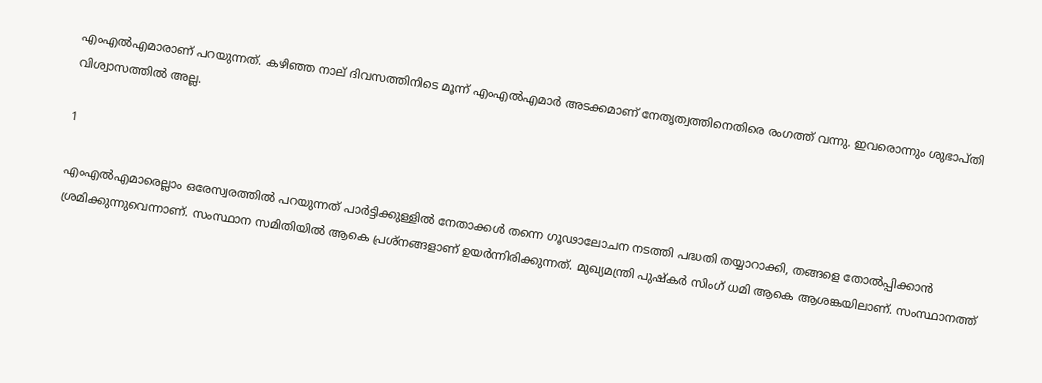എംഎല്‍എമാരാണ് പറയുന്നത്. കഴിഞ്ഞ നാല് ദിവസത്തിനിടെ മൂന്ന് എംഎല്‍എമാര്‍ അടക്കമാണ് നേതൃത്വത്തിനെതിരെ രംഗത്ത് വന്നു. ഇവരൊന്നും ശുഭാപ്തി വിശ്വാസത്തില്‍ അല്ല.

1

എംഎല്‍എമാരെല്ലാം ഒരേസ്വരത്തില്‍ പറയുന്നത് പാര്‍ട്ടിക്കുള്ളില്‍ നേതാക്കള്‍ തന്നെ ഗൂഢാലോചന നടത്തി പദ്ധതി തയ്യാറാക്കി, തങ്ങളെ തോല്‍പ്പിക്കാന്‍ ശ്രമിക്കുന്നുവെന്നാണ്. സംസ്ഥാന സമിതിയില്‍ ആകെ പ്രശ്‌നങ്ങളാണ് ഉയര്‍ന്നിരിക്കുന്നത്. മുഖ്യമന്ത്രി പുഷ്‌കര്‍ സിംഗ് ധമി ആകെ ആശങ്കയിലാണ്. സംസ്ഥാനത്ത്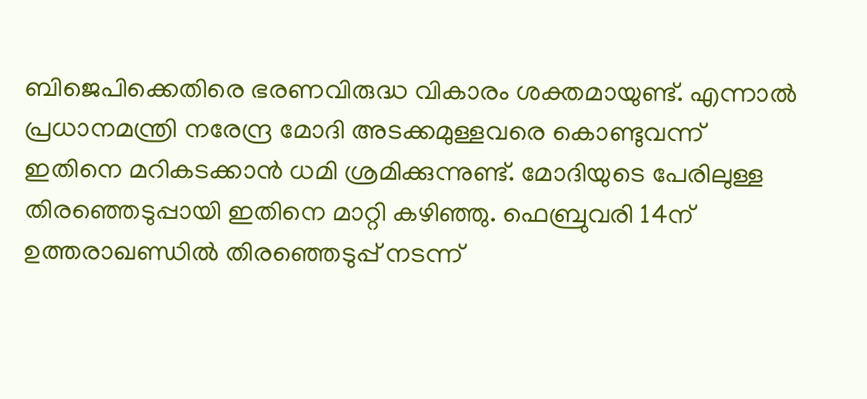ബിജെപിക്കെതിരെ ഭരണവിരുദ്ധ വികാരം ശക്തമായുണ്ട്. എന്നാല്‍ പ്രധാനമന്ത്രി നരേന്ദ്ര മോദി അടക്കമുള്ളവരെ കൊണ്ടുവന്ന് ഇതിനെ മറികടക്കാന്‍ ധമി ശ്രമിക്കുന്നുണ്ട്. മോദിയുടെ പേരിലുള്ള തിരഞ്ഞെടുപ്പായി ഇതിനെ മാറ്റി കഴിഞ്ഞു. ഫെബ്രുവരി 14ന് ഉത്തരാഖണ്ഡില്‍ തിരഞ്ഞെടുപ്പ് നടന്ന്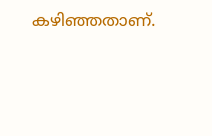കഴിഞ്ഞതാണ്.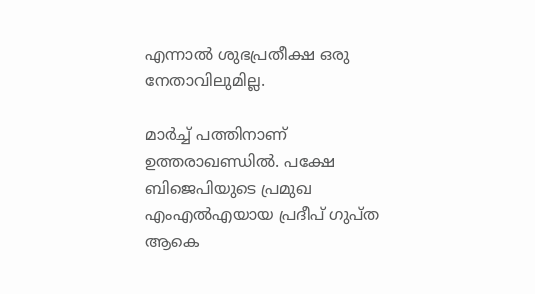എന്നാല്‍ ശുഭപ്രതീക്ഷ ഒരു നേതാവിലുമില്ല.

മാര്‍ച്ച് പത്തിനാണ് ഉത്തരാഖണ്ഡില്‍. പക്ഷേ ബിജെപിയുടെ പ്രമുഖ എംഎല്‍എയായ പ്രദീപ് ഗുപ്ത ആകെ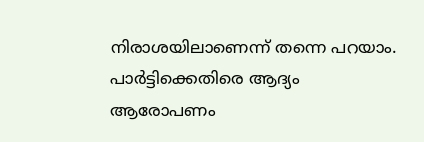നിരാശയിലാണെന്ന് തന്നെ പറയാം. പാര്‍ട്ടിക്കെതിരെ ആദ്യം ആരോപണം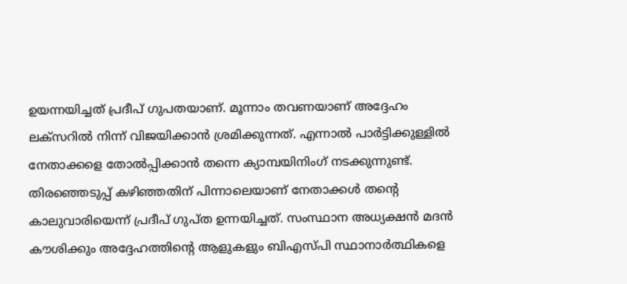ഉയന്നയിച്ചത് പ്രദീപ് ഗുപതയാണ്. മൂന്നാം തവണയാണ് അദ്ദേഹം ലക്‌സറില്‍ നിന്ന് വിജയിക്കാന്‍ ശ്രമിക്കുന്നത്. എന്നാല്‍ പാര്‍ട്ടിക്കുള്ളില്‍ നേതാക്കളെ തോല്‍പ്പിക്കാന്‍ തന്നെ ക്യാമ്പയിനിംഗ് നടക്കുന്നുണ്ട്. തിരഞ്ഞെടുപ്പ് കഴിഞ്ഞതിന് പിന്നാലെയാണ് നേതാക്കള്‍ തന്റെ കാലുവാരിയെന്ന് പ്രദീപ് ഗുപ്ത ഉന്നയിച്ചത്. സംസ്ഥാന അധ്യക്ഷന്‍ മദന്‍ കൗശിക്കും അദ്ദേഹത്തിന്റെ ആളുകളും ബിഎസ്പി സ്ഥാനാര്‍ത്ഥികളെ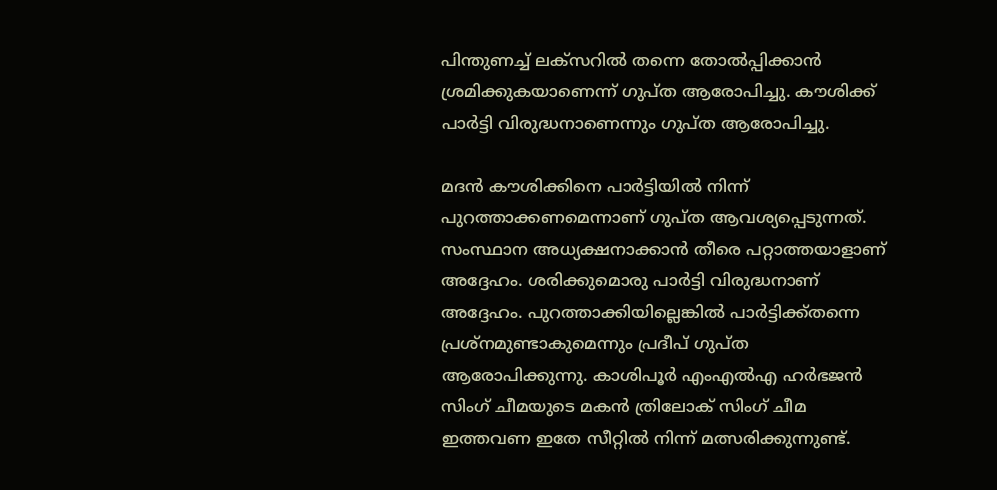പിന്തുണച്ച് ലക്‌സറില്‍ തന്നെ തോല്‍പ്പിക്കാന്‍ ശ്രമിക്കുകയാണെന്ന് ഗുപ്ത ആരോപിച്ചു. കൗശിക്ക് പാര്‍ട്ടി വിരുദ്ധനാണെന്നും ഗുപ്ത ആരോപിച്ചു.

മദന്‍ കൗശിക്കിനെ പാര്‍ട്ടിയില്‍ നിന്ന് പുറത്താക്കണമെന്നാണ് ഗുപ്ത ആവശ്യപ്പെടുന്നത്. സംസ്ഥാന അധ്യക്ഷനാക്കാന്‍ തീരെ പറ്റാത്തയാളാണ് അദ്ദേഹം. ശരിക്കുമൊരു പാര്‍ട്ടി വിരുദ്ധനാണ് അദ്ദേഹം. പുറത്താക്കിയില്ലെങ്കില്‍ പാര്‍ട്ടിക്ക്തന്നെ പ്രശ്‌നമുണ്ടാകുമെന്നും പ്രദീപ് ഗുപ്ത ആരോപിക്കുന്നു. കാശിപൂര്‍ എംഎല്‍എ ഹര്‍ഭജന്‍ സിംഗ് ചീമയുടെ മകന്‍ ത്രിലോക് സിംഗ് ചീമ ഇത്തവണ ഇതേ സീറ്റില്‍ നിന്ന് മത്സരിക്കുന്നുണ്ട്.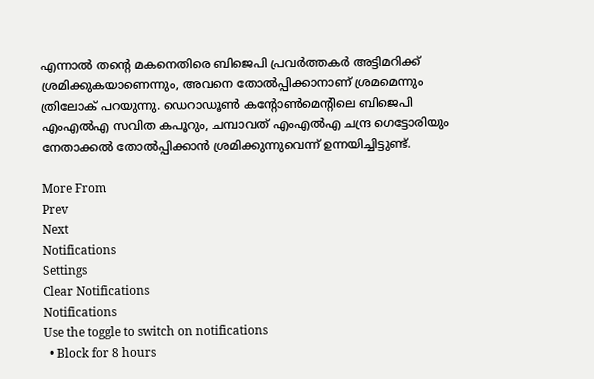എന്നാല്‍ തന്റെ മകനെതിരെ ബിജെപി പ്രവര്‍ത്തകര്‍ അട്ടിമറിക്ക് ശ്രമിക്കുകയാണെന്നും, അവനെ തോല്‍പ്പിക്കാനാണ് ശ്രമമെന്നും ത്രിലോക് പറയുന്നു. ഡെറാഡൂണ്‍ കന്റോണ്‍മെന്റിലെ ബിജെപി എംഎല്‍എ സവിത കപൂറും, ചമ്പാവത് എംഎല്‍എ ചന്ദ്ര ഗെട്ടോരിയും നേതാക്കല്‍ തോല്‍പ്പിക്കാന്‍ ശ്രമിക്കുന്നുവെന്ന് ഉന്നയിച്ചിട്ടുണ്ട്.

More From
Prev
Next
Notifications
Settings
Clear Notifications
Notifications
Use the toggle to switch on notifications
  • Block for 8 hours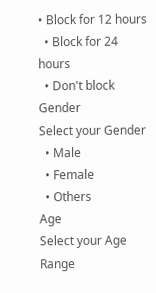• Block for 12 hours
  • Block for 24 hours
  • Don't block
Gender
Select your Gender
  • Male
  • Female
  • Others
Age
Select your Age Range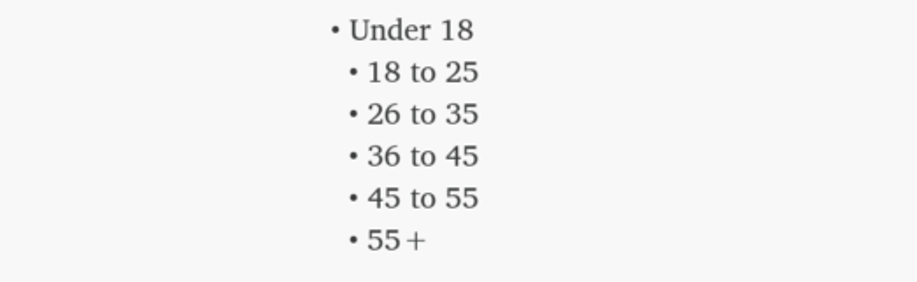• Under 18
  • 18 to 25
  • 26 to 35
  • 36 to 45
  • 45 to 55
  • 55+